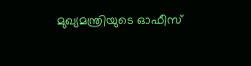മുഖ്യമന്ത്രിയുടെ ഓഫീസ്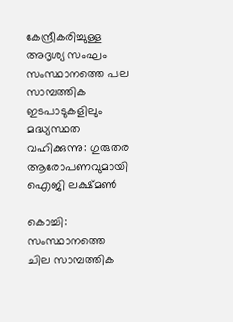കേന്ദ്രീകരിച്ചുള്ള അദൃശ്യ സംഘം സംസ്ഥാനത്തെ പല സാമ്പത്തിക ഇടപാടുകളിലും മദ്ധ്യസ്ഥത വഹിക്കുന്നു: ഗുരുതര ആരോപണവുമായി ഐജി ലക്ഷ്മണ്‍

കൊച്ചി: സംസ്ഥാനത്തെ ചില സാമ്പത്തിക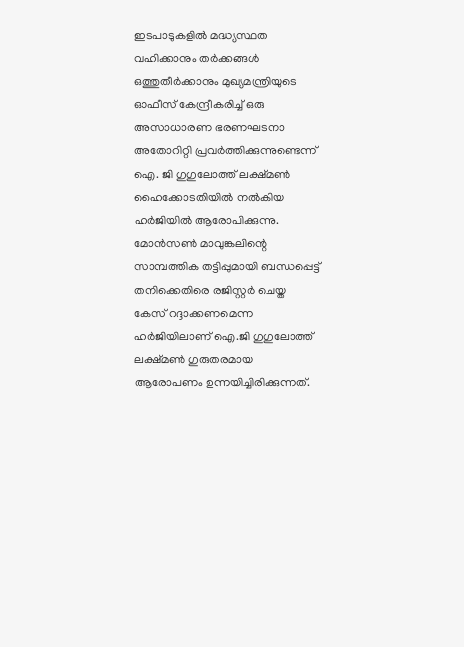ഇടപാടുകളില്‍ മദ്ധ്യസ്ഥത വഹിക്കാനും തര്‍ക്കങ്ങള്‍ ഒത്തുതീര്‍ക്കാനും മുഖ്യമന്ത്രിയുടെ ഓഫീസ് കേന്ദ്രീകരിച്ച് ഒരു അസാധാരണ ഭരണഘടനാ അതോറിറ്റി പ്രവര്‍ത്തിക്കുന്നുണ്ടെന്ന് ഐ. ജി ഗുഗുലോത്ത് ലക്ഷ്മണ്‍ ഹൈക്കോടതിയില്‍ നല്‍കിയ ഹര്‍ജിയില്‍ ആരോപിക്കുന്നു. മോന്‍സണ്‍ മാവുങ്കലിന്റെ സാമ്പത്തിക തട്ടിപ്പുമായി ബന്ധപ്പെട്ട് തനിക്കെതിരെ രജിസ്റ്റര്‍ ചെയ്ത കേസ് റദ്ദാക്കണമെന്ന ഹര്‍ജിയിലാണ് ഐ.ജി ഗുഗുലോത്ത് ലക്ഷ്മണ്‍ ഗുരുതരമായ ആരോപണം ഉന്നയിച്ചിരിക്കുന്നത്.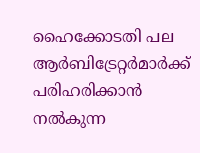ഹൈക്കോടതി പല ആര്‍ബിട്രേറ്റര്‍മാര്‍ക്ക് പരിഹരിക്കാന്‍ നല്‍കുന്ന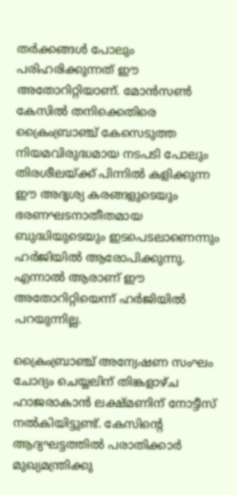തര്‍ക്കങ്ങള്‍ പോലും പരിഹരിക്കുന്നത് ഈ അതോറിറ്റിയാണ്. മോന്‍സണ്‍ കേസില്‍ തനിക്കെതിരെ ക്രൈംബ്രാഞ്ച് കേസെടുത്ത നിയമവിരുദ്ധമായ നടപടി പോലും തിരശീലയ്ക്ക് പിന്നില്‍ കളിക്കുന്ന ഈ അദൃശ്യ കരങ്ങളുടെയും ഭരണഘടനാതീതമായ ബുദ്ധിയുടെയും ഇടപെടലാണെന്നും ഹര്‍ജിയില്‍ ആരോപിക്കുന്നു. എന്നാല്‍ ആരാണ് ഈ അതോറിറ്റിയെന്ന് ഹര്‍ജിയില്‍ പറയുന്നില്ല.

ക്രൈംബ്രാഞ്ച് അന്വേഷണ സംഘം ചോദ്യം ചെയ്യലിന് തിങ്കളാഴ്ച ഹാജരാകാന്‍ ലക്ഷ്മണിന് നോട്ടീസ് നല്‍കിയിട്ടുണ്ട്. കേസിന്റെ ആദ്യഘട്ടത്തില്‍ പരാതിക്കാര്‍ മുഖ്യമന്ത്രിക്കു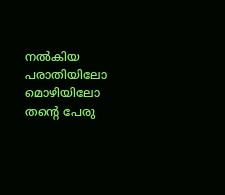നല്‍കിയ പരാതിയിലോ മൊഴിയിലോ തന്റെ പേരു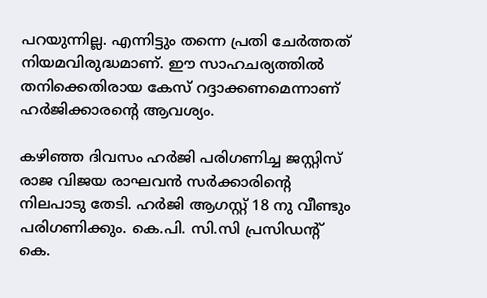പറയുന്നില്ല. എന്നിട്ടും തന്നെ പ്രതി ചേര്‍ത്തത് നിയമവിരുദ്ധമാണ്. ഈ സാഹചര്യത്തില്‍ തനിക്കെതിരായ കേസ് റദ്ദാക്കണമെന്നാണ് ഹര്‍ജിക്കാരന്റെ ആവശ്യം.

കഴിഞ്ഞ ദിവസം ഹര്‍ജി പരിഗണിച്ച ജസ്റ്റിസ് രാജ വിജയ രാഘവന്‍ സര്‍ക്കാരിന്റെ നിലപാടു തേടി. ഹര്‍ജി ആഗസ്റ്റ് 18 നു വീണ്ടും പരിഗണിക്കും. കെ.പി. സി.സി പ്രസിഡന്റ് കെ.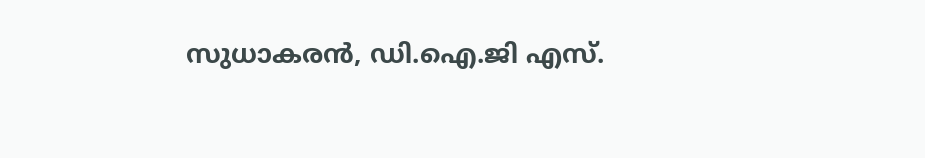സുധാകരന്‍, ഡി.ഐ.ജി എസ്.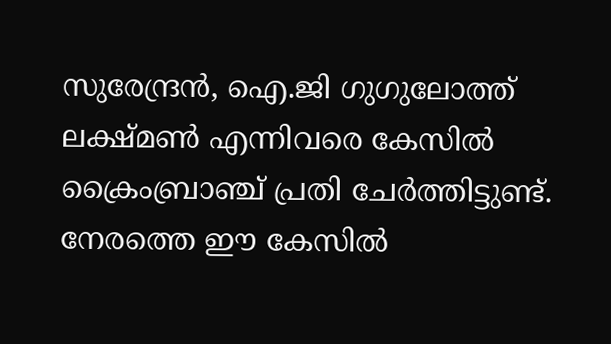സുരേന്ദ്രന്‍, ഐ.ജി ഗുഗുലോത്ത് ലക്ഷ്മണ്‍ എന്നിവരെ കേസില്‍ ക്രൈംബ്രാഞ്ച് പ്രതി ചേര്‍ത്തിട്ടുണ്ട്. നേരത്തെ ഈ കേസില്‍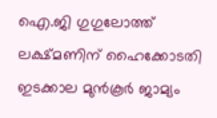ഐ.ജി ഗുഗുലോത്ത് ലക്ഷ്മണിന് ഹൈക്കോടതി ഇടക്കാല മുന്‍കൂര്‍ ജാമ്യം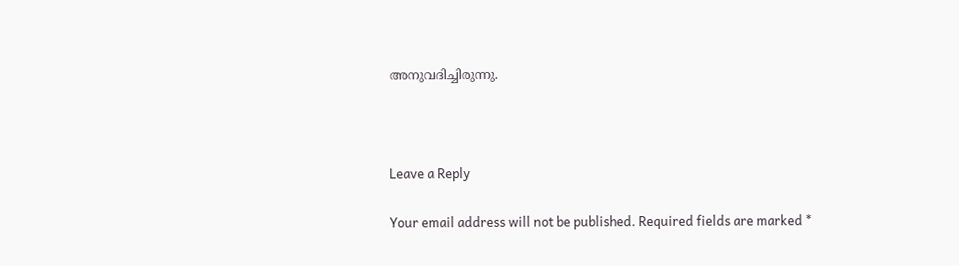അനുവദിച്ചിരുന്നു.



Leave a Reply

Your email address will not be published. Required fields are marked *